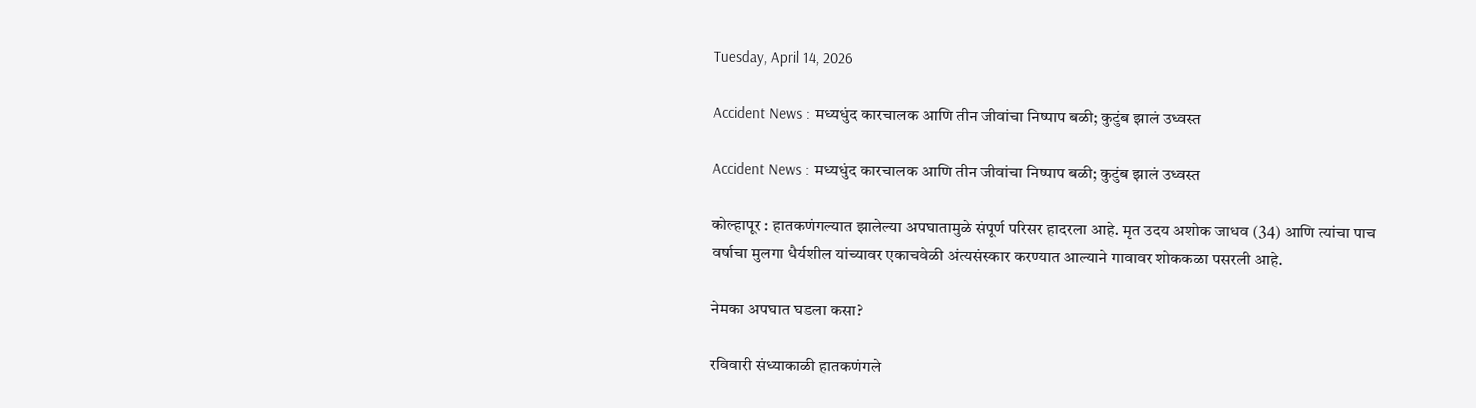Tuesday, April 14, 2026

Accident News : मध्यधुंद कारचालक आणि तीन जीवांचा निष्पाप बळी; कुटुंब झालं उध्वस्त

Accident News : मध्यधुंद कारचालक आणि तीन जीवांचा निष्पाप बळी; कुटुंब झालं उध्वस्त

कोल्हापूर : हातकणंगल्यात झालेल्या अपघातामुळे संपूर्ण परिसर हादरला आहे. मृत उदय अशोक जाधव (34) आणि त्यांचा पाच वर्षाचा मुलगा धैर्यशील यांच्यावर एकाचवेळी अंत्यसंस्कार करण्यात आल्याने गावावर शोककळा पसरली आहे.

नेमका अपघात घडला कसा?

रविवारी संध्याकाळी हातकणंगले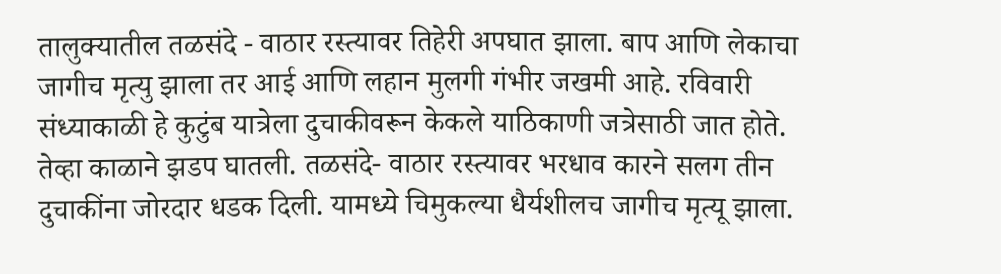तालुक्यातील तळसंदे - वाठार रस्त्यावर तिहेरी अपघात झाला. बाप आणि लेकाचा जागीच मृत्यु झाला तर आई आणि लहान मुलगी गंभीर जखमी आहे. रविवारी संध्याकाळी हे कुटुंब यात्रेला दुचाकीवरून केकले याठिकाणी जत्रेसाठी जात होते. तेव्हा काळाने झडप घातली. तळसंदे- वाठार रस्त्यावर भरधाव कारने सलग तीन दुचाकींना जोरदार धडक दिली. यामध्ये चिमुकल्या धैर्यशीलच जागीच मृत्यू झाला.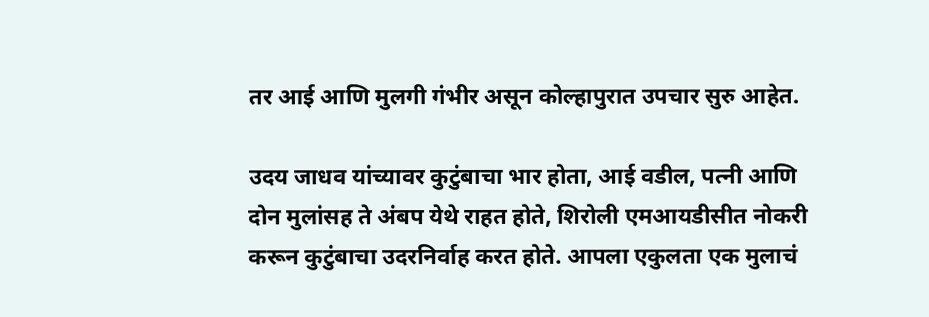तर आई आणि मुलगी गंभीर असून कोल्हापुरात उपचार सुरु आहेत.

उदय जाधव यांच्यावर कुटुंबाचा भार होता, आई वडील, पत्नी आणि दोन मुलांसह ते अंबप येथे राहत होते, शिरोली एमआयडीसीत नोकरी करून कुटुंबाचा उदरनिर्वाह करत होते. आपला एकुलता एक मुलाचं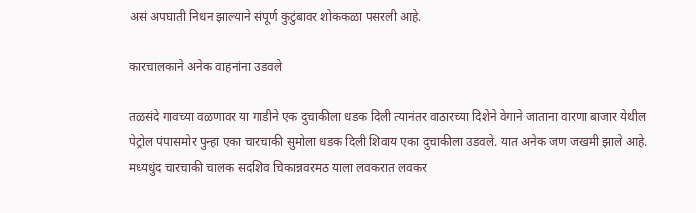असं अपघाती निधन झाल्याने संपूर्ण कुटुंबावर शोककळा पसरली आहे.

कारचालकाने अनेक वाहनांना उडवले

तळसंदे गावच्या वळणावर या गाडीने एक दुचाकीला धडक दिली त्यानंतर वाठारच्या दिशेने वेगाने जाताना वारणा बाजार येथील पेट्रोल पंपासमोर पुन्हा एका चारचाकी सुमोला धडक दिली शिवाय एका दुचाकीला उडवले. यात अनेक जण जखमी झाले आहे. मध्यधुंद चारचाकी चालक सदशिव चिकान्नवरमठ याला लवकरात लवकर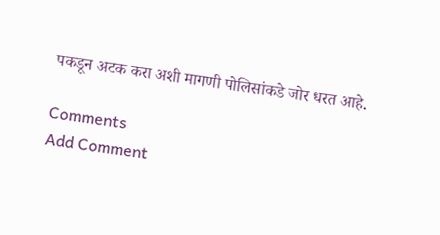पकडून अटक करा अशी मागणी पोलिसांकडे जोर धरत आहे.

Comments
Add Comment